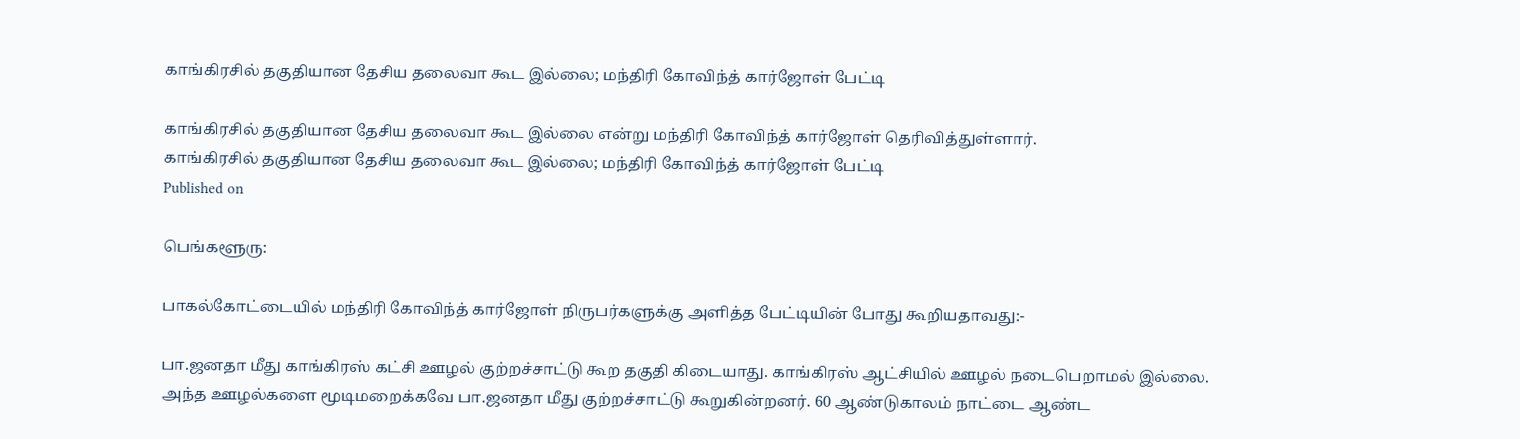காங்கிரசில் தகுதியான தேசிய தலைவா கூட இல்லை; மந்திரி கோவிந்த் கார்ஜோள் பேட்டி

காங்கிரசில் தகுதியான தேசிய தலைவா கூட இல்லை என்று மந்திரி கோவிந்த் கார்ஜோள் தெரிவித்துள்ளார்.
காங்கிரசில் தகுதியான தேசிய தலைவா கூட இல்லை; மந்திரி கோவிந்த் கார்ஜோள் பேட்டி
Published on

பெங்களூரு:

பாகல்கோட்டையில் மந்திரி கோவிந்த் கார்ஜோள் நிருபர்களுக்கு அளித்த பேட்டியின் போது கூறியதாவது:-

பா.ஜனதா மீது காங்கிரஸ் கட்சி ஊழல் குற்றச்சாட்டு கூற தகுதி கிடையாது. காங்கிரஸ் ஆட்சியில் ஊழல் நடைபெறாமல் இல்லை. அந்த ஊழல்களை மூடிமறைக்கவே பா.ஜனதா மீது குற்றச்சாட்டு கூறுகின்றனர். 60 ஆண்டுகாலம் நாட்டை ஆண்ட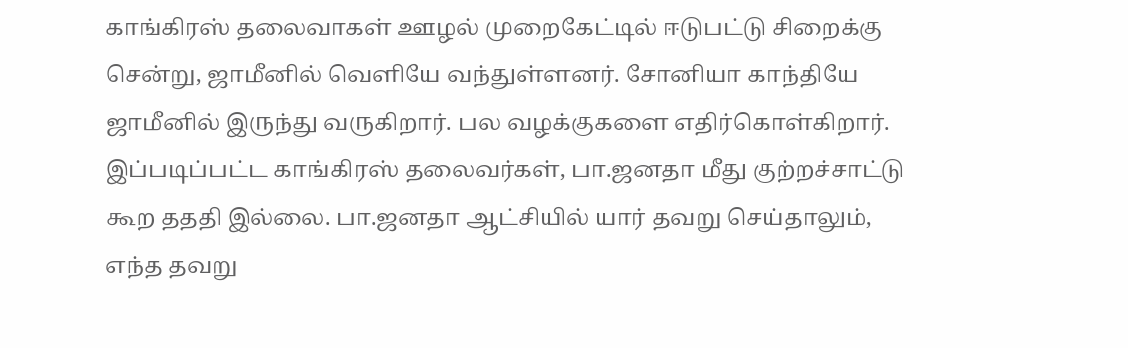காங்கிரஸ் தலைவாகள் ஊழல் முறைகேட்டில் ஈடுபட்டு சிறைக்கு சென்று, ஜாமீனில் வெளியே வந்துள்ளனர். சோனியா காந்தியே ஜாமீனில் இருந்து வருகிறார். பல வழக்குகளை எதிர்கொள்கிறார். இப்படிப்பட்ட காங்கிரஸ் தலைவர்கள், பா.ஜனதா மீது குற்றச்சாட்டு கூற தததி இல்லை. பா.ஜனதா ஆட்சியில் யார் தவறு செய்தாலும், எந்த தவறு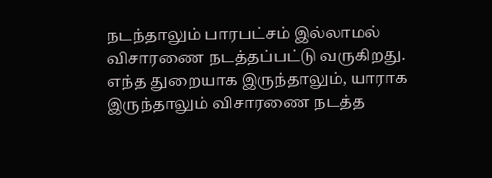நடந்தாலும் பாரபட்சம் இல்லாமல் விசாரணை நடத்தப்பட்டு வருகிறது. எந்த துறையாக இருந்தாலும், யாராக இருந்தாலும் விசாரணை நடத்த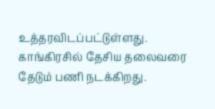உத்தரவிடப்பட்டுள்ளது. காங்கிரசில் தேசிய தலைவரை தேடும் பணி நடக்கிறது.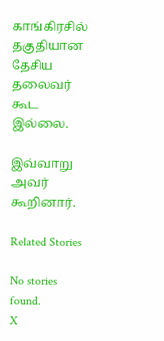காங்கிரசில் தகுதியான தேசிய தலைவர் கூட இல்லை.

இவ்வாறு அவர் கூறினார்.

Related Stories

No stories found.
X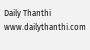Daily Thanthi
www.dailythanthi.com